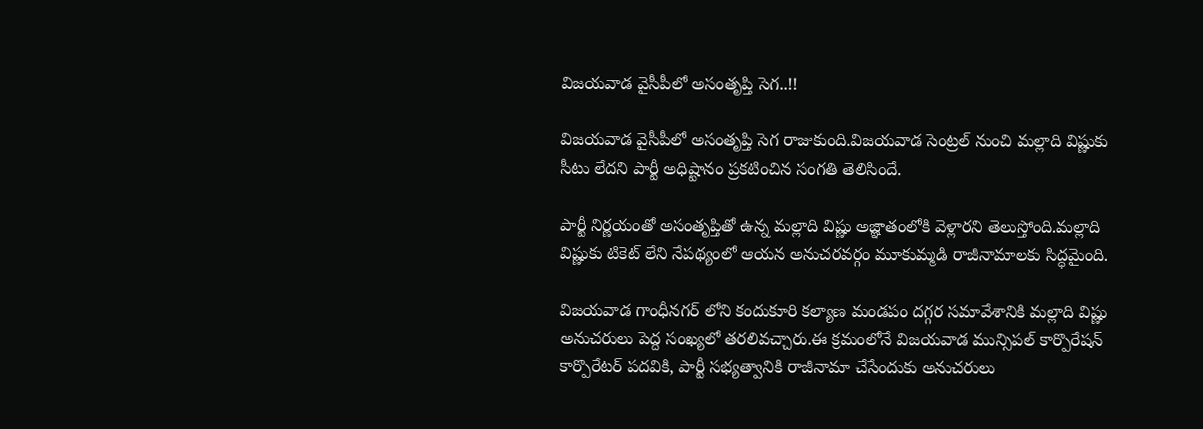విజయవాడ వైసీపీలో అసంతృప్తి సెగ..!!

విజయవాడ వైసీపీలో అసంతృప్తి సెగ రాజుకుంది.విజయవాడ సెంట్రల్ నుంచి మల్లాది విష్ణుకు సీటు లేదని పార్టీ అధిష్టానం ప్రకటించిన సంగతి తెలిసిందే.

పార్టీ నిర్ణయంతో అసంతృప్తితో ఉన్న మల్లాది విష్ణు అజ్ఞాతంలోకి వెళ్లారని తెలుస్తోంది.మల్లాది విష్ణుకు టికెట్ లేని నేపథ్యంలో ఆయన అనుచరవర్గం మూకుమ్మడి రాజీనామాలకు సిద్ధమైంది.

విజయవాడ గాంధీనగర్ లోని కందుకూరి కల్యాణ మండపం దగ్గర సమావేశానికి మల్లాది విష్ణు అనుచరులు పెద్ద సంఖ్యలో తరలివచ్చారు.ఈ క్రమంలోనే విజయవాడ మున్సిపల్ కార్పొరేషన్ కార్పొరేటర్ పదవికి, పార్టీ సభ్యత్వానికి రాజీనామా చేసేందుకు అనుచరులు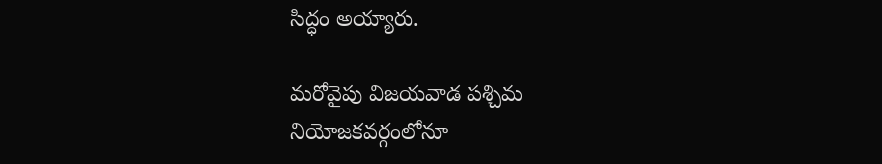సిద్ధం అయ్యారు.

మరోవైపు విజయవాడ పశ్చిమ నియోజకవర్గంలోనూ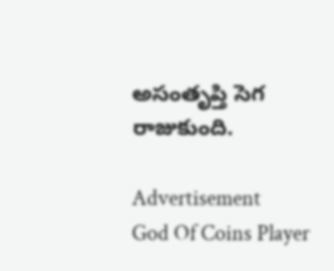అసంతృప్తి సెగ రాజుకుంది.

Advertisement
God Of Coins Player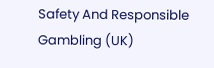Safety And Responsible Gambling (UK)